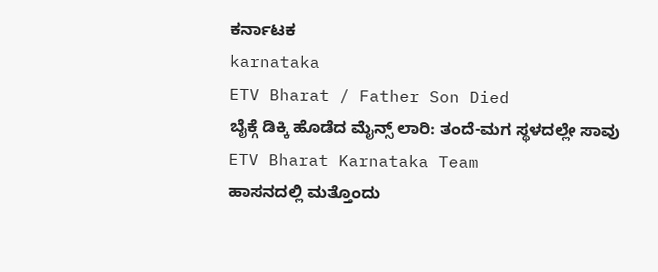ಕರ್ನಾಟಕ
karnataka
ETV Bharat / Father Son Died
ಬೈಕ್ಗೆ ಡಿಕ್ಕಿ ಹೊಡೆದ ಮೈನ್ಸ್ ಲಾರಿ: ತಂದೆ-ಮಗ ಸ್ಥಳದಲ್ಲೇ ಸಾವು
ETV Bharat Karnataka Team
ಹಾಸನದಲ್ಲಿ ಮತ್ತೊಂದು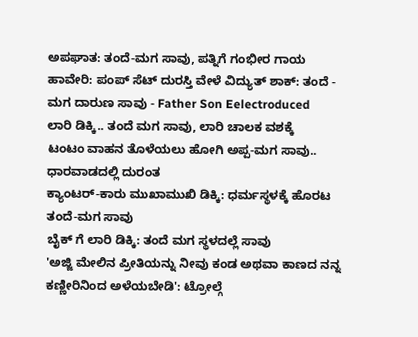ಅಪಘಾತ: ತಂದೆ-ಮಗ ಸಾವು, ಪತ್ನಿಗೆ ಗಂಭೀರ ಗಾಯ
ಹಾವೇರಿ: ಪಂಪ್ ಸೆಟ್ ದುರಸ್ತಿ ವೇಳೆ ವಿದ್ಯುತ್ ಶಾಕ್: ತಂದೆ - ಮಗ ದಾರುಣ ಸಾವು - Father Son Eelectroduced
ಲಾರಿ ಡಿಕ್ಕಿ.. ತಂದೆ ಮಗ ಸಾವು, ಲಾರಿ ಚಾಲಕ ವಶಕ್ಕೆ
ಟಂಟಂ ವಾಹನ ತೊಳೆಯಲು ಹೋಗಿ ಅಪ್ಪ-ಮಗ ಸಾವು.. ಧಾರವಾಡದಲ್ಲಿ ದುರಂತ
ಕ್ಯಾಂಟರ್-ಕಾರು ಮುಖಾಮುಖಿ ಡಿಕ್ಕಿ: ಧರ್ಮಸ್ಥಳಕ್ಕೆ ಹೊರಟ ತಂದೆ-ಮಗ ಸಾವು
ಬೈಕ್ ಗೆ ಲಾರಿ ಡಿಕ್ಕಿ: ತಂದೆ ಮಗ ಸ್ಥಳದಲ್ಲೆ ಸಾವು
'ಅಜ್ಜಿ ಮೇಲಿನ ಪ್ರೀತಿಯನ್ನು ನೀವು ಕಂಡ ಅಥವಾ ಕಾಣದ ನನ್ನ ಕಣ್ಣೀರಿನಿಂದ ಅಳೆಯಬೇಡಿ': ಟ್ರೋಲ್ಗೆ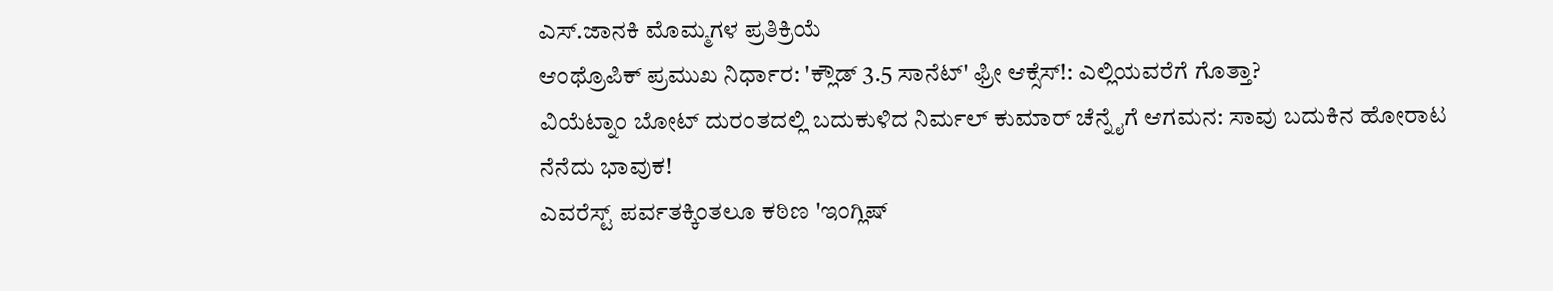ಎಸ್.ಜಾನಕಿ ಮೊಮ್ಮಗಳ ಪ್ರತಿಕ್ರಿಯೆ
ಆಂಥ್ರೊಪಿಕ್ ಪ್ರಮುಖ ನಿರ್ಧಾರ: 'ಕ್ಲೌಡ್ 3.5 ಸಾನೆಟ್' ಫ್ರೀ ಆಕ್ಸೆಸ್!: ಎಲ್ಲಿಯವರೆಗೆ ಗೊತ್ತಾ?
ವಿಯೆಟ್ನಾಂ ಬೋಟ್ ದುರಂತದಲ್ಲಿ ಬದುಕುಳಿದ ನಿರ್ಮಲ್ ಕುಮಾರ್ ಚೆನ್ನೈಗೆ ಆಗಮನ: ಸಾವು ಬದುಕಿನ ಹೋರಾಟ ನೆನೆದು ಭಾವುಕ!
ಎವರೆಸ್ಟ್ ಪರ್ವತಕ್ಕಿಂತಲೂ ಕಠಿಣ 'ಇಂಗ್ಲಿಷ್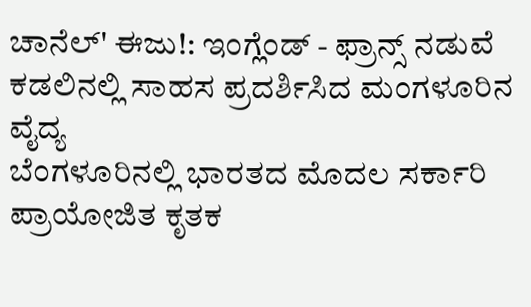ಚಾನೆಲ್' ಈಜು!: ಇಂಗ್ಲೆಂಡ್ - ಫ್ರಾನ್ಸ್ ನಡುವೆ ಕಡಲಿನಲ್ಲಿ ಸಾಹಸ ಪ್ರದರ್ಶಿಸಿದ ಮಂಗಳೂರಿನ ವೈದ್ಯ
ಬೆಂಗಳೂರಿನಲ್ಲಿ ಭಾರತದ ಮೊದಲ ಸರ್ಕಾರಿ ಪ್ರಾಯೋಜಿತ ಕೃತಕ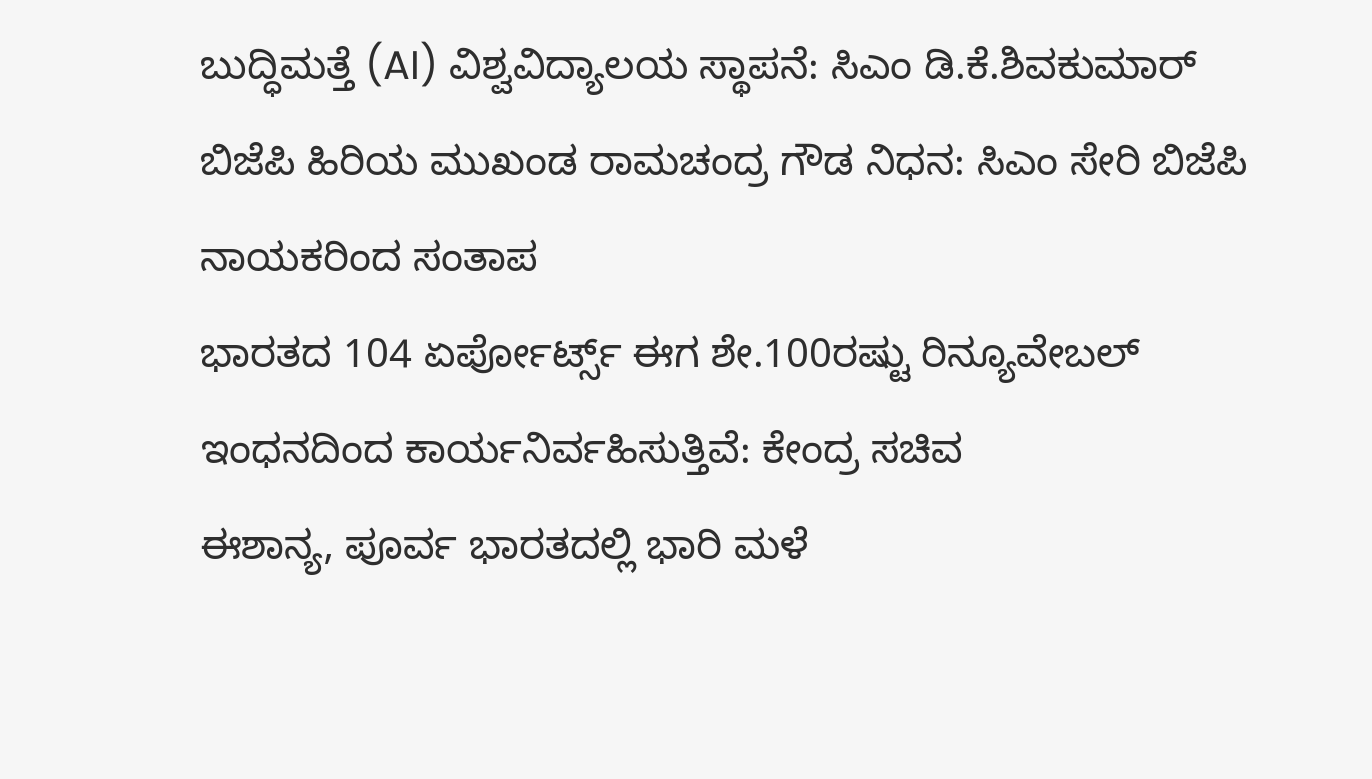ಬುದ್ಧಿಮತ್ತೆ (AI) ವಿಶ್ವವಿದ್ಯಾಲಯ ಸ್ಥಾಪನೆ: ಸಿಎಂ ಡಿ.ಕೆ.ಶಿವಕುಮಾರ್
ಬಿಜೆಪಿ ಹಿರಿಯ ಮುಖಂಡ ರಾಮಚಂದ್ರ ಗೌಡ ನಿಧನ: ಸಿಎಂ ಸೇರಿ ಬಿಜೆಪಿ ನಾಯಕರಿಂದ ಸಂತಾಪ
ಭಾರತದ 104 ಏರ್ಪೋರ್ಟ್ಸ್ ಈಗ ಶೇ.100ರಷ್ಟು ರಿನ್ಯೂವೇಬಲ್ ಇಂಧನದಿಂದ ಕಾರ್ಯನಿರ್ವಹಿಸುತ್ತಿವೆ: ಕೇಂದ್ರ ಸಚಿವ
ಈಶಾನ್ಯ, ಪೂರ್ವ ಭಾರತದಲ್ಲಿ ಭಾರಿ ಮಳೆ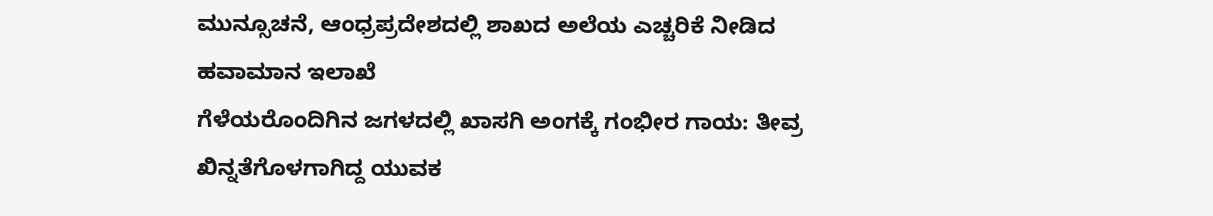ಮುನ್ಸೂಚನೆ, ಆಂಧ್ರಪ್ರದೇಶದಲ್ಲಿ ಶಾಖದ ಅಲೆಯ ಎಚ್ಚರಿಕೆ ನೀಡಿದ ಹವಾಮಾನ ಇಲಾಖೆ
ಗೆಳೆಯರೊಂದಿಗಿನ ಜಗಳದಲ್ಲಿ ಖಾಸಗಿ ಅಂಗಕ್ಕೆ ಗಂಭೀರ ಗಾಯ: ತೀವ್ರ ಖಿನ್ನತೆಗೊಳಗಾಗಿದ್ದ ಯುವಕ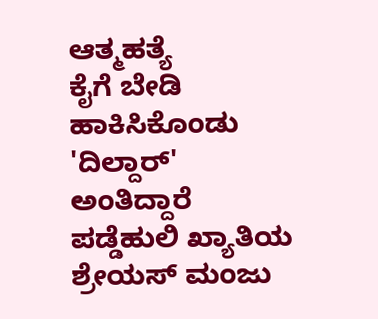ಆತ್ಮಹತ್ಯೆ
ಕೈಗೆ ಬೇಡಿ ಹಾಕಿಸಿಕೊಂಡು 'ದಿಲ್ದಾರ್' ಅಂತಿದ್ದಾರೆ ಪಡ್ಡೆಹುಲಿ ಖ್ಯಾತಿಯ ಶ್ರೇಯಸ್ ಮಂಜು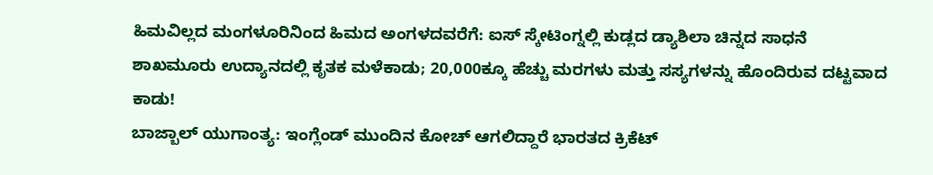ಹಿಮವಿಲ್ಲದ ಮಂಗಳೂರಿನಿಂದ ಹಿಮದ ಅಂಗಳದವರೆಗೆ: ಐಸ್ ಸ್ಕೇಟಿಂಗ್ನಲ್ಲಿ ಕುಡ್ಲದ ಡ್ಯಾಶಿಲಾ ಚಿನ್ನದ ಸಾಧನೆ
ಶಾಖಮೂರು ಉದ್ಯಾನದಲ್ಲಿ ಕೃತಕ ಮಳೆಕಾಡು; 20,000ಕ್ಕೂ ಹೆಚ್ಚು ಮರಗಳು ಮತ್ತು ಸಸ್ಯಗಳನ್ನು ಹೊಂದಿರುವ ದಟ್ಟವಾದ ಕಾಡು!
ಬಾಜ್ಬಾಲ್ ಯುಗಾಂತ್ಯ: ಇಂಗ್ಲೆಂಡ್ ಮುಂದಿನ ಕೋಚ್ ಆಗಲಿದ್ದಾರೆ ಭಾರತದ ಕ್ರಿಕೆಟ್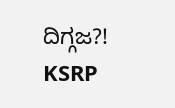ದಿಗ್ಗಜ?!
KSRP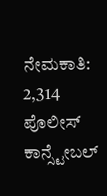ನೇಮಕಾತಿ: 2,314 ಪೊಲೀಸ್ ಕಾನ್ಸ್ಟೇಬಲ್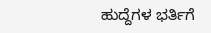ಹುದ್ದೆಗಳ ಭರ್ತಿಗೆ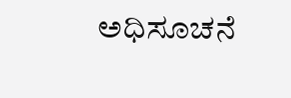ಅಧಿಸೂಚನೆ